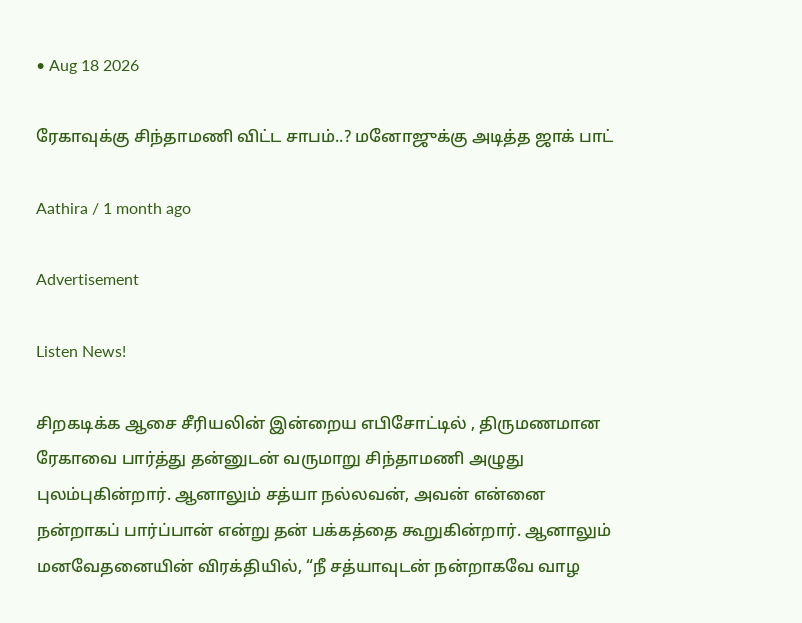• Aug 18 2026

ரேகாவுக்கு சிந்தாமணி விட்ட சாபம்..? மனோஜுக்கு அடித்த ஜாக் பாட்

Aathira / 1 month ago

Advertisement

Listen News!

சிறகடிக்க ஆசை சீரியலின் இன்றைய எபிசோட்டில் , திருமணமான ரேகாவை பார்த்து தன்னுடன் வருமாறு சிந்தாமணி அழுது புலம்புகின்றார். ஆனாலும் சத்யா நல்லவன், அவன் என்னை நன்றாகப் பார்ப்பான் என்று தன் பக்கத்தை கூறுகின்றார். ஆனாலும் மனவேதனையின் விரக்தியில், “நீ சத்யாவுடன் நன்றாகவே வாழ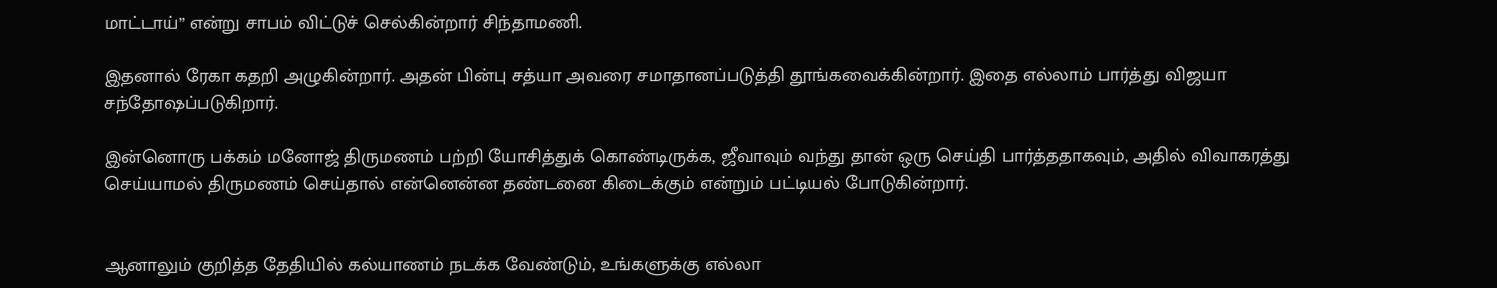மாட்டாய்” என்று சாபம் விட்டுச் செல்கின்றார் சிந்தாமணி.

இதனால் ரேகா கதறி அழுகின்றார். அதன் பின்பு சத்யா அவரை சமாதானப்படுத்தி தூங்கவைக்கின்றார். இதை எல்லாம் பார்த்து விஜயா சந்தோஷப்படுகிறார்.

இன்னொரு பக்கம் மனோஜ் திருமணம் பற்றி யோசித்துக் கொண்டிருக்க, ஜீவாவும் வந்து தான் ஒரு செய்தி பார்த்ததாகவும், அதில் விவாகரத்து செய்யாமல் திருமணம் செய்தால் என்னென்ன தண்டனை கிடைக்கும் என்றும் பட்டியல் போடுகின்றார்.


ஆனாலும் குறித்த தேதியில் கல்யாணம் நடக்க வேண்டும், உங்களுக்கு எல்லா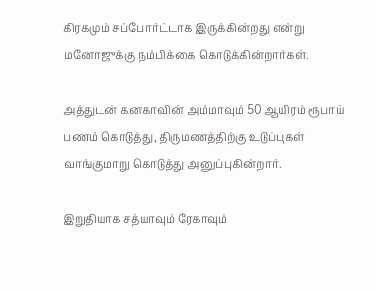கிரகமும் சப்போர்ட்டாக இருக்கின்றது என்று மனோஜுக்கு நம்பிக்கை கொடுக்கின்றார்கள்.

அத்துடன் கனகாவின் அம்மாவும் 50 ஆயிரம் ரூபாய் பணம் கொடுத்து, திருமணத்திற்கு உடுப்புகள் வாங்குமாறு கொடுத்து அனுப்புகின்றார்.

இறுதியாக சத்யாவும் ரேகாவும்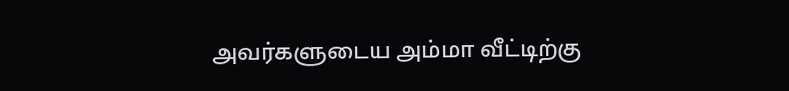அவர்களுடைய அம்மா வீட்டிற்கு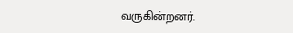வருகின்றனர்.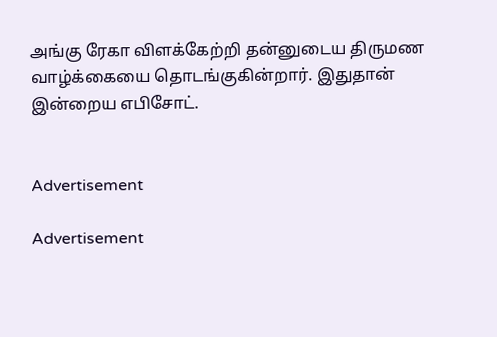அங்கு ரேகா விளக்கேற்றி தன்னுடைய திருமண வாழ்க்கையை தொடங்குகின்றார். இதுதான் இன்றைய எபிசோட்.


Advertisement

Advertisement